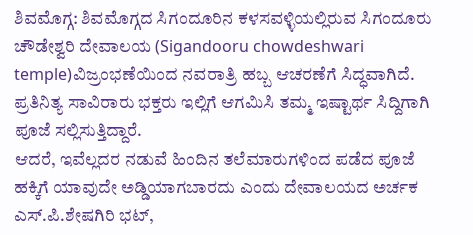ಶಿವಮೊಗ್ಗ: ಶಿವಮೊಗ್ಗದ ಸಿಗಂದೂರಿನ ಕಳಸವಳ್ಳಿಯಲ್ಲಿರುವ ಸಿಗಂದೂರು ಚೌಡೇಶ್ವರಿ ದೇವಾಲಯ (Sigandooru chowdeshwari temple)ವಿಜ್ರಂಭಣೆಯಿಂದ ನವರಾತ್ರಿ ಹಬ್ಬ ಆಚರಣೆಗೆ ಸಿದ್ಧವಾಗಿದೆ. ಪ್ರತಿನಿತ್ಯ ಸಾವಿರಾರು ಭಕ್ತರು ಇಲ್ಲಿಗೆ ಆಗಮಿಸಿ ತಮ್ಮ ಇಷ್ಟಾರ್ಥ ಸಿದ್ದಿಗಾಗಿ ಪೂಜೆ ಸಲ್ಲಿಸುತ್ತಿದ್ದಾರೆ.
ಆದರೆ, ಇವೆಲ್ಲದರ ನಡುವೆ ಹಿಂದಿನ ತಲೆಮಾರುಗಳಿಂದ ಪಡೆದ ಪೂಜೆ ಹಕ್ಕಿಗೆ ಯಾವುದೇ ಅಡ್ಡಿಯಾಗಬಾರದು ಎಂದು ದೇವಾಲಯದ ಅರ್ಚಕ ಎಸ್.ಪಿ.ಶೇಷಗಿರಿ ಭಟ್,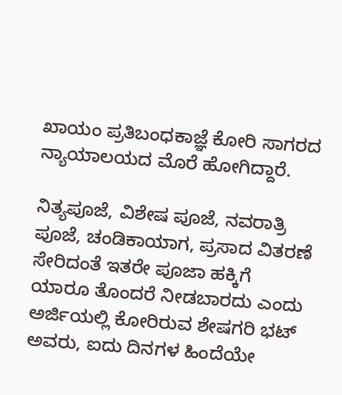ಖಾಯಂ ಪ್ರತಿಬಂಧಕಾಜ್ಞೆ ಕೋರಿ ಸಾಗರದ ನ್ಯಾಯಾಲಯದ ಮೊರೆ ಹೋಗಿದ್ದಾರೆ.

ನಿತ್ಯಪೂಜೆ, ವಿಶೇಷ ಪೂಜೆ, ನವರಾತ್ರಿ ಪೂಜೆ, ಚಂಡಿಕಾಯಾಗ, ಪ್ರಸಾದ ವಿತರಣೆ ಸೇರಿದಂತೆ ಇತರೇ ಪೂಜಾ ಹಕ್ಕಿಗೆ ಯಾರೂ ತೊಂದರೆ ನೀಡಬಾರದು ಎಂದು ಅರ್ಜಿಯಲ್ಲಿ ಕೋರಿರುವ ಶೇಷಗರಿ ಭಟ್ ಅವರು, ಐದು ದಿನಗಳ ಹಿಂದೆಯೇ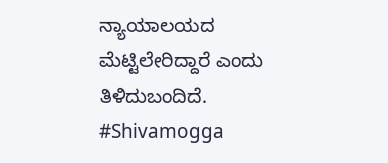ನ್ಯಾಯಾಲಯದ ಮೆಟ್ಟಿಲೇರಿದ್ದಾರೆ ಎಂದು ತಿಳಿದುಬಂದಿದೆ.
#Shivamogga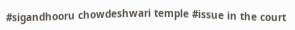#sigandhooru chowdeshwari temple #issue in the court